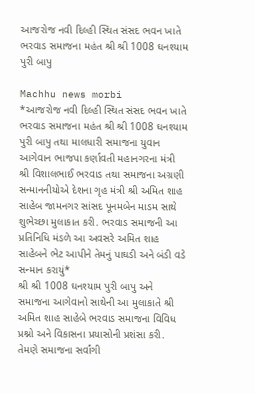આજરોજ નવી દિલ્હી સ્થિત સંસદ ભવન ખાતે ભરવાડ સમાજના મહંત શ્રી શ્રી 1008 ઘનશ્યામ પુરી બાપુ

Machhu news morbi
*આજરોજ નવી દિલ્હી સ્થિત સંસદ ભવન ખાતે ભરવાડ સમાજના મહંત શ્રી શ્રી 1008 ઘનશ્યામ પુરી બાપુ તથા માલધારી સમાજના યુવાન આગેવાન ભાજપા કર્ણાવતી મહાનગરના મંત્રી શ્રી વિશાલભાઈ ભરવાડ તથા સમાજના અગ્રણી સન્માનનીયોએ દેશના ગૃહ મંત્રી શ્રી અમિત શાહ સાહેબ જામનગર સાંસદ પૂનમબેન માડમ સાથે શુભેચ્છા મુલાકાત કરી. ભરવાડ સમાજની આ પ્રતિનિધિ મંડળે આ અવસરે અમિત શાહ સાહેબને ભેટ આપીને તેમનું પાઘડી અને બંડી વડે સન્માન કરાયું*
શ્રી શ્રી 1008 ઘનશ્યામ પુરી બાપુ અને સમાજના આગેવાનો સાથેની આ મુલાકાતે શ્રી અમિત શાહ સાહેબે ભરવાડ સમાજના વિવિધ પ્રશ્નો અને વિકાસના પ્રયાસોની પ્રશંસા કરી. તેમણે સમાજના સર્વાંગી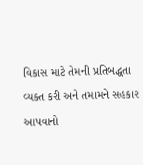વિકાસ માટે તેમની પ્રતિબદ્ધતા વ્યક્ત કરી અને તમામને સહકાર આપવાનો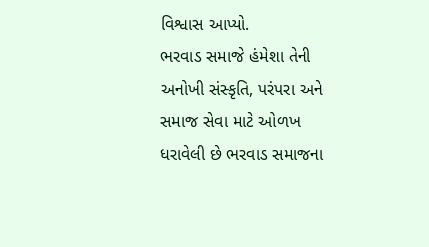વિશ્વાસ આપ્યો.
ભરવાડ સમાજે હંમેશા તેની અનોખી સંસ્કૃતિ, પરંપરા અને સમાજ સેવા માટે ઓળખ ધરાવેલી છે ભરવાડ સમાજના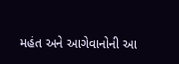મહંત અને આગેવાનોની આ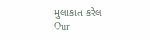મુલાકાત કરેલ
Our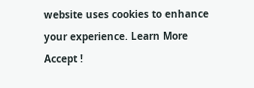website uses cookies to enhance your experience. Learn More
Accept !